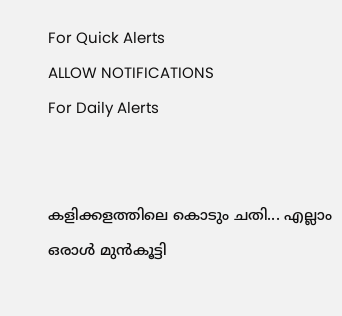For Quick Alerts
ALLOW NOTIFICATIONS
For Daily Alerts


കളിക്കളത്തിലെ കൊടും ചതി... എല്ലാം ഒരാള്‍ മുന്‍കൂട്ടി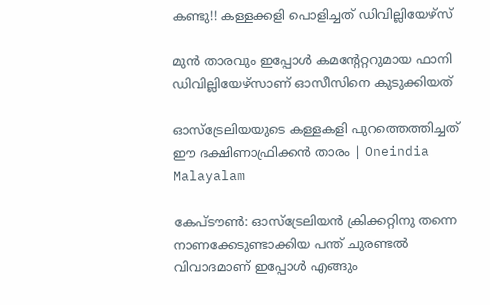കണ്ടു!! കള്ളക്കളി പൊളിച്ചത് ഡിവില്ലിയേഴ്‌സ്

മുന്‍ താരവും ഇപ്പോള്‍ കമന്റേറ്ററുമായ ഫാനി ഡിവില്ലിയേഴ്‌സാണ് ഓസീസിനെ കുടുക്കിയത്

ഓസ്‌ട്രേലിയയുടെ കള്ളകളി പുറത്തെത്തിച്ചത് ഈ ദക്ഷിണാഫ്രിക്കൻ താരം | Oneindia Malayalam

കേപ്ടൗണ്‍: ഓസ്‌ട്രേലിയന്‍ ക്രിക്കറ്റിനു തന്നെ നാണക്കേടുണ്ടാക്കിയ പന്ത് ചുരണ്ടല്‍ വിവാദമാണ് ഇപ്പോള്‍ എങ്ങും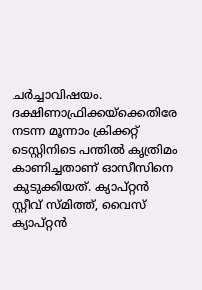ചര്‍ച്ചാവിഷയം. ദക്ഷിണാഫ്രിക്കയ്‌ക്കെതിരേ നടന്ന മൂന്നാം ക്രിക്കറ്റ് ടെസ്റ്റിനിടെ പന്തില്‍ കൃത്രിമം കാണിച്ചതാണ് ഓസീസിനെ കുടുക്കിയത്. ക്യാപ്റ്റന്‍ സ്റ്റീവ് സ്മിത്ത്, വൈസ് ക്യാപ്റ്റന്‍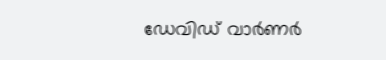ഡേവിഡ് വാര്‍ണര്‍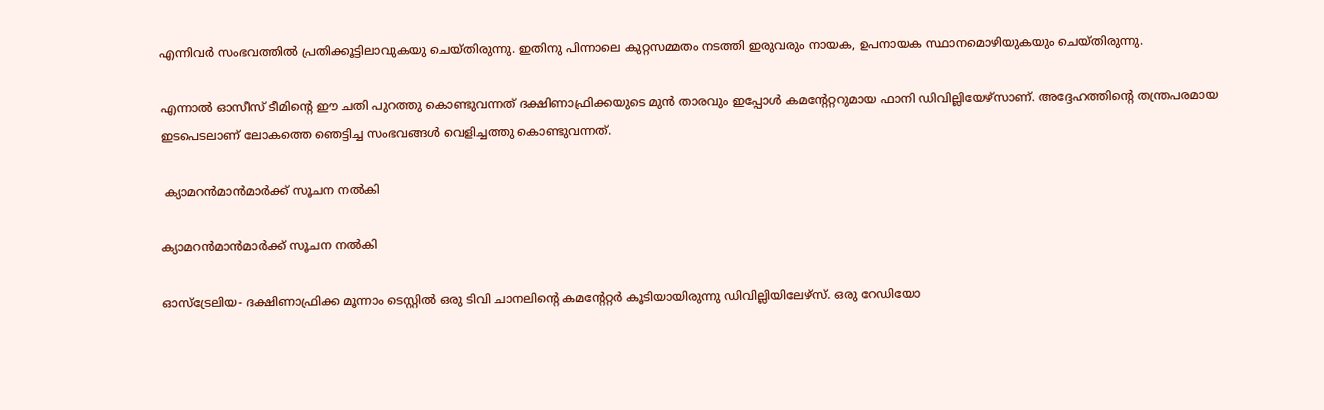എന്നിവര്‍ സംഭവത്തില്‍ പ്രതിക്കൂട്ടിലാവുകയു ചെയ്തിരുന്നു. ഇതിനു പിന്നാലെ കുറ്റസമ്മതം നടത്തി ഇരുവരും നായക, ഉപനായക സ്ഥാനമൊഴിയുകയും ചെയ്തിരുന്നു.

എന്നാല്‍ ഓസീസ് ടീമിന്റെ ഈ ചതി പുറത്തു കൊണ്ടുവന്നത് ദക്ഷിണാഫ്രിക്കയുടെ മുന്‍ താരവും ഇപ്പോള്‍ കമന്റേറ്ററുമായ ഫാനി ഡിവില്ലിയേഴ്‌സാണ്. അദ്ദേഹത്തിന്റെ തന്ത്രപരമായ ഇടപെടലാണ് ലോകത്തെ ഞെട്ടിച്ച സംഭവങ്ങള്‍ വെളിച്ചത്തു കൊണ്ടുവന്നത്.

 ക്യാമറന്‍മാന്‍മാര്‍ക്ക് സൂചന നല്‍കി

ക്യാമറന്‍മാന്‍മാര്‍ക്ക് സൂചന നല്‍കി

ഓസ്‌ട്രേലിയ- ദക്ഷിണാഫ്രിക്ക മൂന്നാം ടെസ്റ്റില്‍ ഒരു ടിവി ചാനലിന്റെ കമന്റേറ്റര്‍ കൂടിയായിരുന്നു ഡിവില്ലിയിലേഴ്‌സ്. ഒരു റേഡിയോ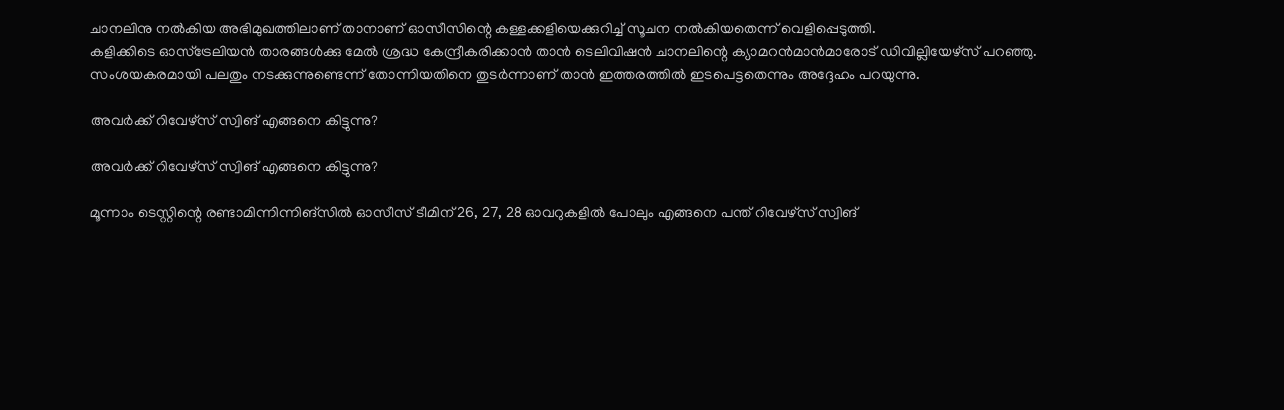ചാനലിനു നല്‍കിയ അഭിമുഖത്തിലാണ് താനാണ് ഓസീസിന്റെ കള്ളക്കളിയെക്കുറിച്ച് സൂചന നല്‍കിയതെന്ന് വെളിപ്പെടുത്തി.
കളിക്കിടെ ഓസ്‌ട്രേലിയന്‍ താരങ്ങള്‍ക്കു മേല്‍ ശ്രദ്ധ കേന്ദ്രീകരിക്കാന്‍ താന്‍ ടെലിവിഷന്‍ ചാനലിന്റെ ക്യാമറന്‍മാന്‍മാരോട് ഡിവില്ലിയേഴ്‌സ് പറഞ്ഞു. സംശയകരമായി പലതും നടക്കുന്നുണ്ടെന്ന് തോന്നിയതിനെ തുടര്‍ന്നാണ് താന്‍ ഇത്തരത്തില്‍ ഇടപെട്ടതെന്നും അദ്ദേഹം പറയുന്നു.

അവര്‍ക്ക് റിവേഴ്‌സ് സ്വിങ് എങ്ങനെ കിട്ടുന്നു?

അവര്‍ക്ക് റിവേഴ്‌സ് സ്വിങ് എങ്ങനെ കിട്ടുന്നു?

മൂന്നാം ടെസ്റ്റിന്റെ രണ്ടാമിന്നിന്നിങ്‌സില്‍ ഓസീസ് ടീമിന് 26, 27, 28 ഓവറുകളില്‍ പോലും എങ്ങനെ പന്ത് റിവേഴ്‌സ് സ്വിങ്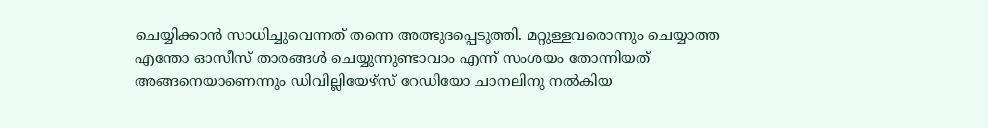ചെയ്യിക്കാന്‍ സാധിച്ചുവെന്നത് തന്നെ അത്ഭുദപ്പെടുത്തി. മറ്റുള്ളവരൊന്നും ചെയ്യാത്ത എന്തോ ഓസീസ് താരങ്ങള്‍ ചെയ്യുന്നുണ്ടാവാം എന്ന് സംശയം തോന്നിയത് അങ്ങനെയാണെന്നും ഡിവില്ലിയേഴ്‌സ് റേഡിയോ ചാനലിനു നല്‍കിയ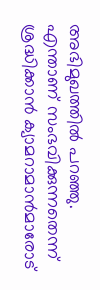അഭിമുഖത്തില്‍ പറഞ്ഞു.
എന്താണ് സംഭവിക്കുന്നതെന്ന് ശ്രദ്ധിക്കാന്‍ ക്യാമറാമാന്‍മാരോട്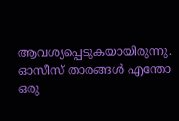ആവശ്യപ്പെടുകയായിരുന്നു. ഓസീസ് താരങ്ങള്‍ എന്തോ ഒരു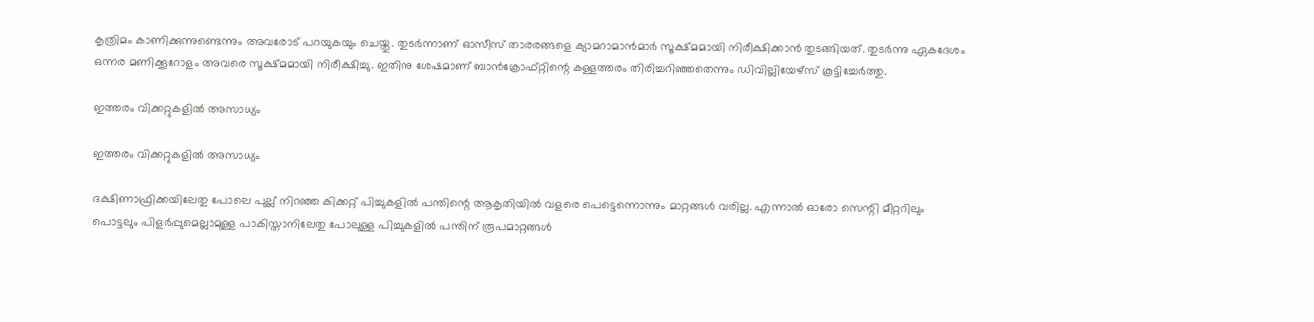കൃത്രിമം കാണിക്കുന്നുണ്ടെന്നും അവരോട് പറയുകയും ചെയ്തു. തുടര്‍ന്നാണ് ഓസീസ് താരരങ്ങളെ ക്യാമറാമാന്‍മാര്‍ സൂക്ഷ്മമായി നിരീക്ഷിക്കാന്‍ തുടങ്ങിയത്. തുടര്‍ന്നു ഏകദേശം ഒന്നര മണിക്കൂറോളം അവരെ സൂക്ഷ്മമായി നിരീക്ഷിച്ചു. ഇതിനു ശേഷമാണ് ബാന്‍ക്രോഫ്റ്റിന്റെ കള്ളത്തരം തിരിച്ചറിഞ്ഞതെന്നും ഡിവില്ലിയേഴ്‌സ് കൂട്ടിച്ചേര്‍ത്തു.

ഇത്തരം വിക്കറ്റുകളില്‍ അസാധ്യം

ഇത്തരം വിക്കറ്റുകളില്‍ അസാധ്യം

ദക്ഷിണാഫ്രിക്കയിലേതു പോലെ പുല്ല് നിറഞ്ഞ കിക്കറ്റ് പിച്ചുകളില്‍ പന്തിന്റെ ആകൃതിയില്‍ വളരെ പെട്ടെന്നൊന്നും മാറ്റങ്ങള്‍ വരില്ല. എന്നാല്‍ ഓരോ സെന്റി മീറ്ററിലും പൊട്ടലും പിളര്‍പ്പുമെല്ലാമുള്ള പാകിസ്താനിലേതു പോലുള്ള പിച്ചുകളില്‍ പന്തിന് രൂപമാറ്റങ്ങള്‍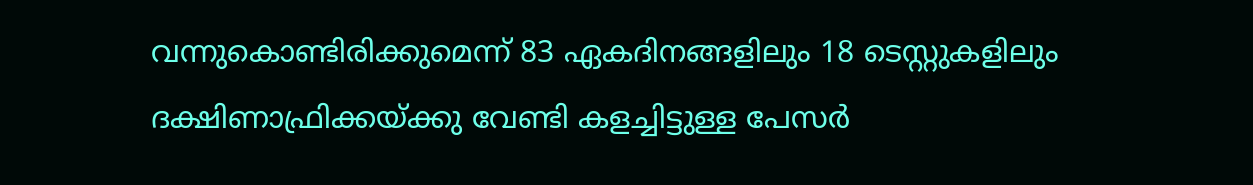വന്നുകൊണ്ടിരിക്കുമെന്ന് 83 ഏകദിനങ്ങളിലും 18 ടെസ്റ്റുകളിലും ദക്ഷിണാഫ്രിക്കയ്ക്കു വേണ്ടി കളച്ചിട്ടുള്ള പേസര്‍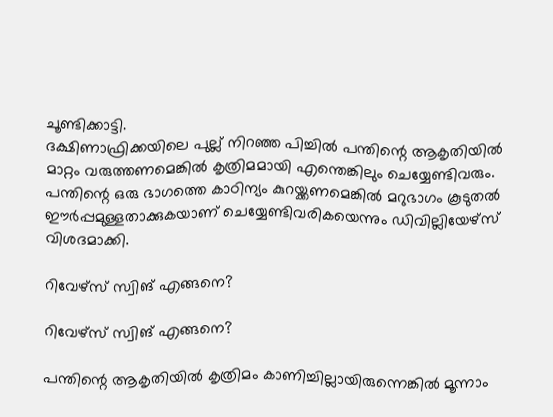ചൂണ്ടിക്കാട്ടി.
ദക്ഷിണാഫ്രിക്കയിലെ പുല്ല് നിറഞ്ഞ പിച്ചില്‍ പന്തിന്റെ ആകൃതിയില്‍ മാറ്റം വരുത്തണമെങ്കില്‍ കൃത്രിമമായി എന്തെങ്കിലും ചെയ്യേണ്ടിവരും. പന്തിന്റെ ഒരു ഭാഗത്തെ കാഠിന്യം കുറയ്ക്കണമെങ്കില്‍ മറുഭാഗം കൂടുതല്‍ ഈര്‍പ്പമുള്ളതാക്കുകയാണ് ചെയ്യേണ്ടിവരികയെന്നും ഡിവില്ലിയേഴ്‌സ് വിശദമാക്കി.

റിവേഴ്‌സ് സ്വിങ് എങ്ങനെ?

റിവേഴ്‌സ് സ്വിങ് എങ്ങനെ?

പന്തിന്റെ ആകൃതിയില്‍ കൃത്രിമം കാണിച്ചില്ലായിരുന്നെങ്കില്‍ മൂന്നാം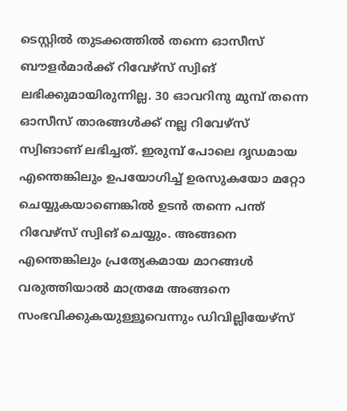ടെസ്റ്റില്‍ തുടക്കത്തില്‍ തന്നെ ഓസീസ് ബൗളര്‍മാര്‍ക്ക് റിവേഴ്‌സ് സ്വിങ് ലഭിക്കുമായിരുന്നില്ല. 30 ഓവറിനു മുമ്പ് തന്നെ ഓസീസ് താരങ്ങള്‍ക്ക് നല്ല റിവേഴ്‌സ് സ്വിങാണ് ലഭിച്ചത്. ഇരുമ്പ് പോലെ ദൃഡമായ എന്തെങ്കിലും ഉപയോഗിച്ച് ഉരസുകയോ മറ്റോ ചെയ്യുകയാണെങ്കില്‍ ഉടന്‍ തന്നെ പന്ത് റിവേഴ്‌സ് സ്വിങ് ചെയ്യും. അങ്ങനെ എന്തെങ്കിലും പ്രത്യേകമായ മാറങ്ങള്‍ വരുത്തിയാല്‍ മാത്രമേ അങ്ങനെ സംഭവിക്കുകയുള്ളൂവെന്നും ഡിവില്ലിയേഴ്‌സ്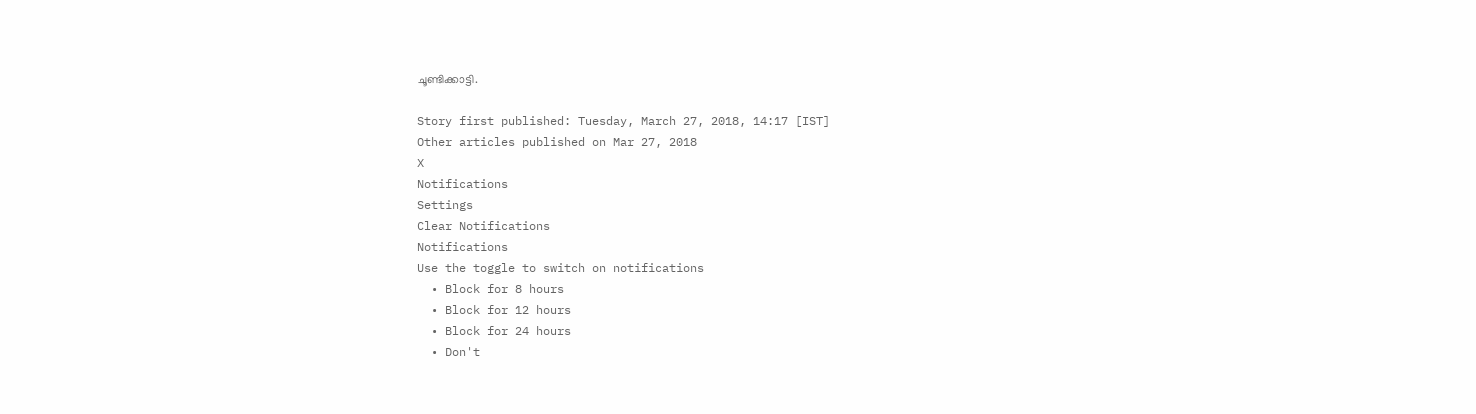ചൂണ്ടിക്കാട്ടി.

Story first published: Tuesday, March 27, 2018, 14:17 [IST]
Other articles published on Mar 27, 2018
X
Notifications
Settings
Clear Notifications
Notifications
Use the toggle to switch on notifications
  • Block for 8 hours
  • Block for 12 hours
  • Block for 24 hours
  • Don't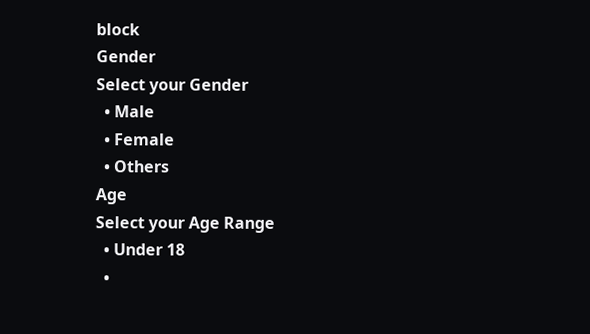block
Gender
Select your Gender
  • Male
  • Female
  • Others
Age
Select your Age Range
  • Under 18
  •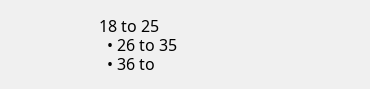18 to 25
  • 26 to 35
  • 36 to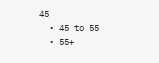45
  • 45 to 55
  • 55+